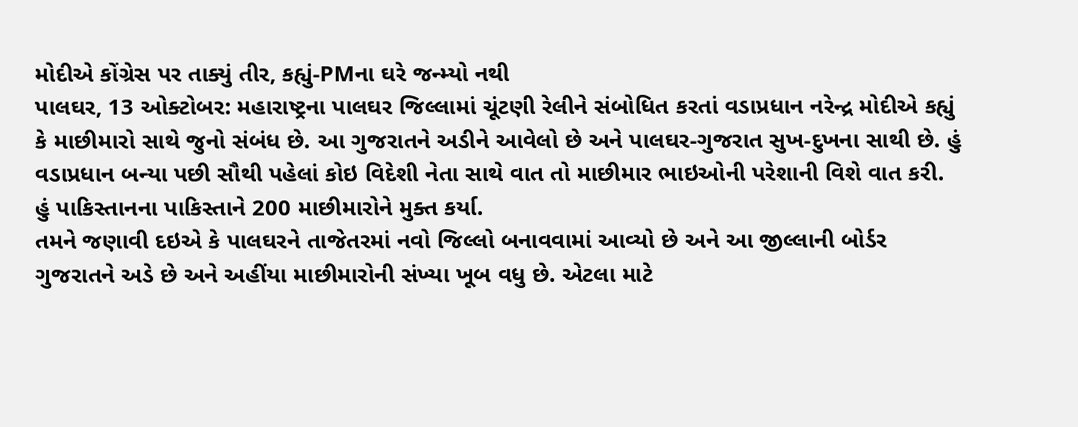મોદીએ કોંગ્રેસ પર તાક્યું તીર, કહ્યું-PMના ઘરે જન્મ્યો નથી
પાલઘર, 13 ઓક્ટોબર: મહારાષ્ટ્રના પાલઘર જિલ્લામાં ચૂંટણી રેલીને સંબોધિત કરતાં વડાપ્રધાન નરેન્દ્ર મોદીએ કહ્યું કે માછીમારો સાથે જુનો સંબંધ છે. આ ગુજરાતને અડીને આવેલો છે અને પાલઘર-ગુજરાત સુખ-દુખના સાથી છે. હું વડાપ્રધાન બન્યા પછી સૌથી પહેલાં કોઇ વિદેશી નેતા સાથે વાત તો માછીમાર ભાઇઓની પરેશાની વિશે વાત કરી. હું પાકિસ્તાનના પાકિસ્તાને 200 માછીમારોને મુક્ત કર્યા.
તમને જણાવી દઇએ કે પાલઘરને તાજેતરમાં નવો જિલ્લો બનાવવામાં આવ્યો છે અને આ જીલ્લાની બોર્ડર ગુજરાતને અડે છે અને અહીંયા માછીમારોની સંખ્યા ખૂબ વધુ છે. એટલા માટે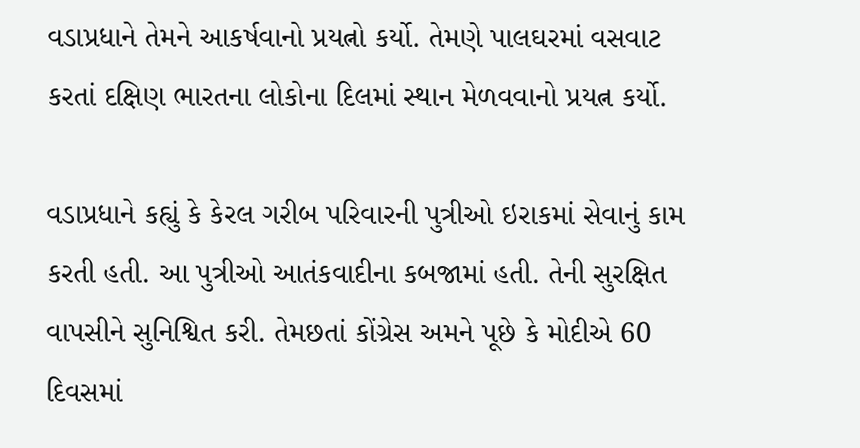વડાપ્રધાને તેમને આકર્ષવાનો પ્રયત્નો કર્યો. તેમણે પાલઘરમાં વસવાટ કરતાં દક્ષિણ ભારતના લોકોના દિલમાં સ્થાન મેળવવાનો પ્રયત્ન કર્યો.

વડાપ્રધાને કહ્યું કે કેરલ ગરીબ પરિવારની પુત્રીઓ ઇરાકમાં સેવાનું કામ કરતી હતી. આ પુત્રીઓ આતંકવાદીના કબજામાં હતી. તેની સુરક્ષિત વાપસીને સુનિશ્વિત કરી. તેમછતાં કોંગ્રેસ અમને પૂછે કે મોદીએ 60 દિવસમાં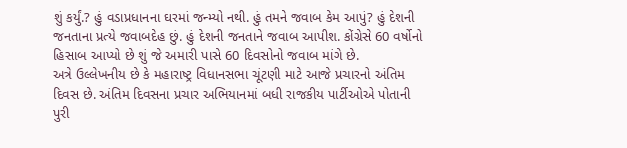શું કર્યું.? હું વડાપ્રધાનના ઘરમાં જન્મ્યો નથી. હું તમને જવાબ કેમ આપું? હું દેશની જનતાના પ્રત્યે જવાબદેહ છું. હું દેશની જનતાને જવાબ આપીશ. કોંગ્રેસે 60 વર્ષોનો હિસાબ આપ્યો છે શું જે અમારી પાસે 60 દિવસોનો જવાબ માંગે છે.
અત્રે ઉલ્લેખનીય છે કે મહારાષ્ટ્ર વિધાનસભા ચૂંટણી માટે આજે પ્રચારનો અંતિમ દિવસ છે. અંતિમ દિવસના પ્રચાર અભિયાનમાં બધી રાજકીય પાર્ટીઓએ પોતાની પુરી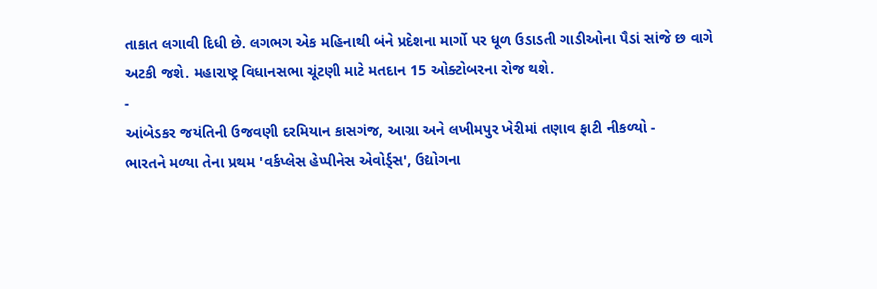તાકાત લગાવી દિધી છે. લગભગ એક મહિનાથી બંને પ્રદેશના માર્ગો પર ધૂળ ઉડાડતી ગાડીઓના પૈડાં સાંજે છ વાગે અટકી જશે. મહારાષ્ટ્ર વિધાનસભા ચૂંટણી માટે મતદાન 15 ઓક્ટોબરના રોજ થશે.
-
આંબેડકર જયંતિની ઉજવણી દરમિયાન કાસગંજ, આગ્રા અને લખીમપુર ખેરીમાં તણાવ ફાટી નીકળ્યો -
ભારતને મળ્યા તેના પ્રથમ 'વર્કપ્લેસ હેપ્પીનેસ એવોર્ડ્સ', ઉદ્યોગના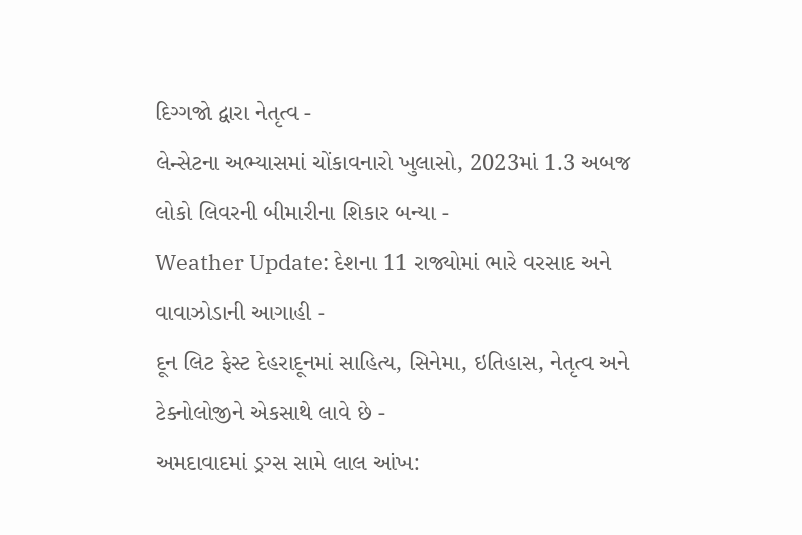દિગ્ગજો દ્વારા નેતૃત્વ -
લેન્સેટના અભ્યાસમાં ચોંકાવનારો ખુલાસો, 2023માં 1.3 અબજ લોકો લિવરની બીમારીના શિકાર બન્યા -
Weather Update: દેશના 11 રાજ્યોમાં ભારે વરસાદ અને વાવાઝોડાની આગાહી -
દૂન લિટ ફેસ્ટ દેહરાદૂનમાં સાહિત્ય, સિનેમા, ઇતિહાસ, નેતૃત્વ અને ટેક્નોલોજીને એકસાથે લાવે છે -
અમદાવાદમાં ડ્રગ્સ સામે લાલ આંખ: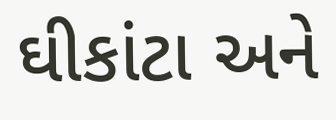ઘીકાંટા અને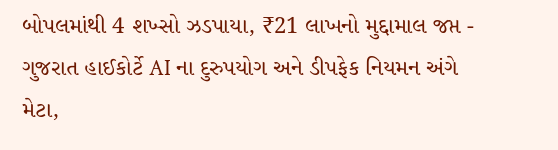બોપલમાંથી 4 શખ્સો ઝડપાયા, ₹21 લાખનો મુદ્દામાલ જપ્ત -
ગુજરાત હાઈકોર્ટે AI ના દુરુપયોગ અને ડીપફેક નિયમન અંગે મેટા,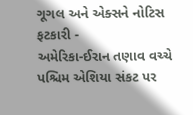ગૂગલ અને એક્સને નોટિસ ફટકારી -
અમેરિકા-ઈરાન તણાવ વચ્ચે પશ્ચિમ એશિયા સંકટ પર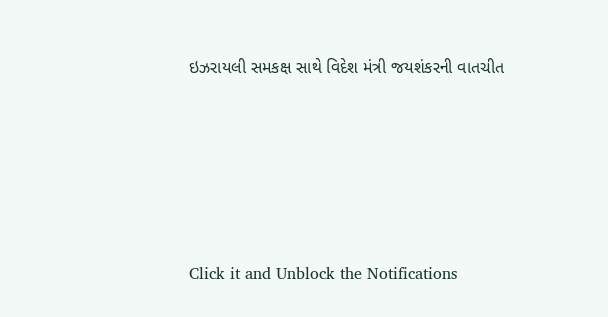ઇઝરાયલી સમકક્ષ સાથે વિદેશ મંત્રી જયશંકરની વાતચીત





Click it and Unblock the Notifications